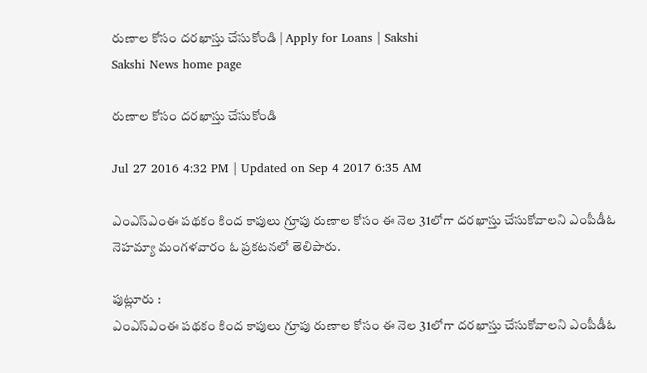రుణాల కోసం దరఖాస్తు చేసుకోండి | Apply for Loans | Sakshi
Sakshi News home page

రుణాల కోసం దరఖాస్తు చేసుకోండి

Jul 27 2016 4:32 PM | Updated on Sep 4 2017 6:35 AM

ఎంఎస్‌ఎంఈ పథకం కింద కాపులు గ్రూపు రుణాల కోసం ఈ నెల 31లోగా దరఖాస్తు చేసుకోవాలని ఎంపీడీఓ నెహమ్యా మంగళవారం ఓ ప్రకటనలో తెలిపారు.

పుట్లూరు :
ఎంఎస్‌ఎంఈ పథకం కింద కాపులు గ్రూపు రుణాల కోసం ఈ నెల 31లోగా దరఖాస్తు చేసుకోవాలని ఎంపీడీఓ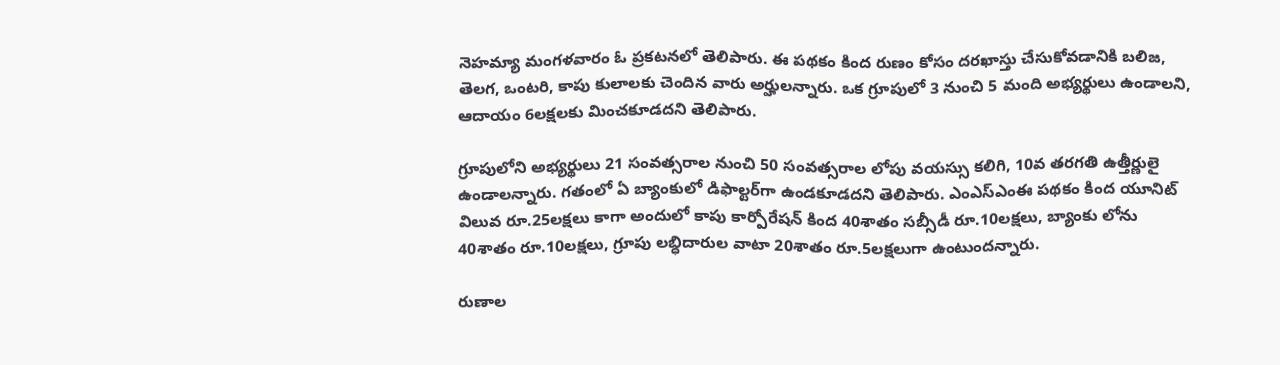నెహమ్యా మంగళవారం ఓ ప్రకటనలో తెలిపారు. ఈ పథకం కింద రుణం కోసం దరఖాస్తు చేసుకోవడానికి బలిజ, తెలగ, ఒంటరి, కాపు కులాలకు చెందిన వారు అర్హులన్నారు. ఒక గ్రూపులో 3 నుంచి 5 మంది అభ్యర్థులు ఉండాలని, ఆదాయం 6లక్షలకు మించకూడదని తెలిపారు.

గ్రూపులోని అభ్యర్థులు 21 సంవత్సరాల నుంచి 50 సంవత్సరాల లోపు వయస్సు కలిగి, 10వ తరగతి ఉత్తీర్ణులై ఉండాలన్నారు. గతంలో ఏ బ్యాంకులో డిఫాల్టర్‌గా ఉండకూడదని తెలిపారు. ఎంఎస్‌ఎంఈ పథకం కింద యూనిట్‌ విలువ రూ.25లక్షలు కాగా అందులో కాపు కార్పోరేషన్‌ కింద 40శాతం సబ్సీడీ రూ.10లక్షలు, బ్యాంకు లోను 40శాతం రూ.10లక్షలు, గ్రూపు లబ్ధిదారుల వాటా 20శాతం రూ.5లక్షలుగా ఉంటుందన్నారు.

రుణాల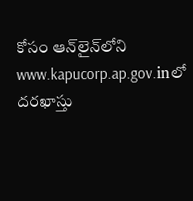కోసం ఆన్‌లైన్‌లోని www.kapucorp.ap.gov.inలో దరఖాస్తు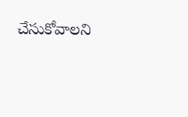చేసుకోవాలని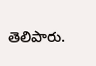తెలిపారు.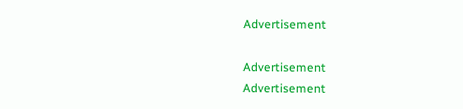Advertisement

Advertisement
Advertisement